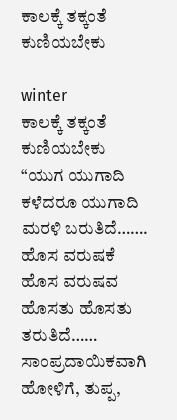ಕಾಲಕ್ಕೆ ತಕ್ಕಂತೆ ಕುಣಿಯಬೇಕು

winter
ಕಾಲಕ್ಕೆ ತಕ್ಕಂತೆ ಕುಣಿಯಬೇಕು
“ಯುಗ ಯುಗಾದಿ ಕಳೆದರೂ ಯುಗಾದಿ ಮರಳಿ ಬರುತಿದೆ…….
ಹೊಸ ವರುಷಕೆ ಹೊಸ ವರುಷವ ಹೊಸತು ಹೊಸತು ತರುತಿದೆ……
ಸಾಂಪ್ರದಾಯಿಕವಾಗಿ ಹೋಳಿಗೆ, ತುಪ್ಪ,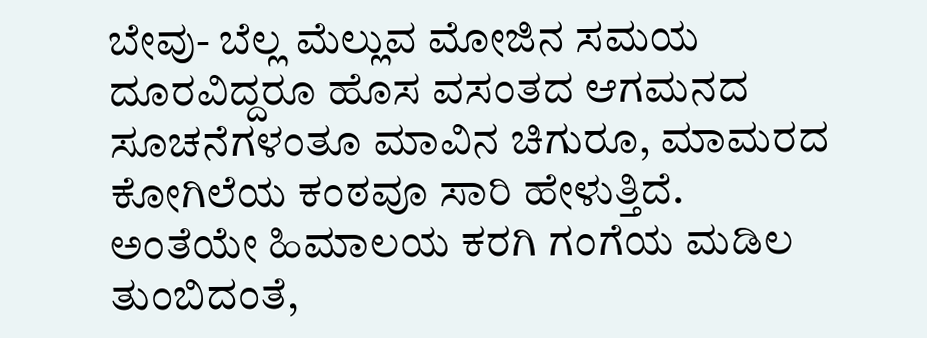ಬೇವು- ಬೆಲ್ಲ ಮೆಲ್ಲುವ ಮೋಜಿನ ಸಮಯ ದೂರವಿದ್ದರೂ ಹೊಸ ವಸಂತದ ಆಗಮನದ ಸೂಚನೆಗಳಂತೂ ಮಾವಿನ ಚಿಗುರೂ, ಮಾಮರದ ಕೋಗಿಲೆಯ ಕಂಠವೂ ಸಾರಿ ಹೇಳುತ್ತಿದೆ. ಅಂತೆಯೇ ಹಿಮಾಲಯ ಕರಗಿ ಗಂಗೆಯ ಮಡಿಲ ತುಂಬಿದಂತೆ,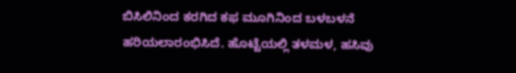ಬಿಸಿಲಿನಿಂದ ಕರಗಿದ ಕಫ ಮೂಗಿನಿಂದ ಬಳಬಳನೆ ಹರಿಯಲಾರಂಭಿಸಿದೆ. ಹೊಟ್ಟೆಯಲ್ಲಿ ತಳಮಳ, ಹಸಿವು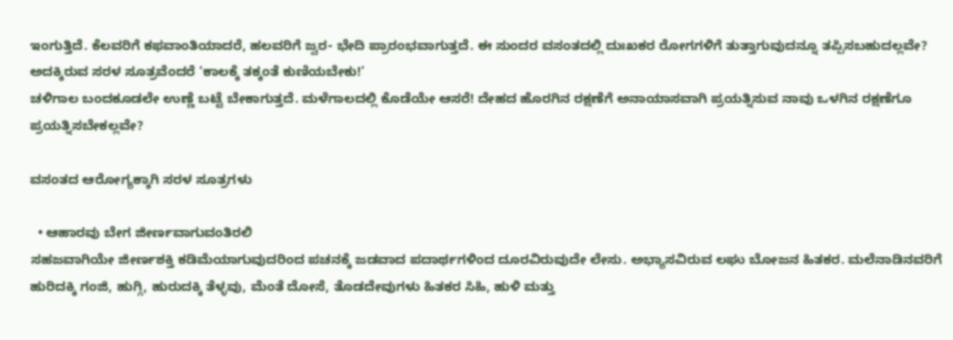ಇಂಗುತ್ತಿದೆ. ಕೆಲವರಿಗೆ ಕಫವಾಂತಿಯಾದರೆ, ಹಲವರಿಗೆ ಜ್ವರ- ಭೇದಿ ಪ್ರಾರಂಭವಾಗುತ್ತದೆ. ಈ ಸುಂದರ ವಸಂತದಲ್ಲಿ ದುಃಖಕರ ರೋಗಗಳಿಗೆ ತುತ್ತಾಗುವುದನ್ನೂ ತಪ್ಪಿಸಬಹುದಲ್ಲವೇ? ಅದಕ್ಕಿರುವ ಸರಳ ಸೂತ್ರವೆಂದರೆ ‘ಕಾಲಕ್ಕೆ ತಕ್ಕಂತೆ ಕುಣಿಯಬೇಕು!’
ಚಳಿಗಾಲ ಬಂದಕೂಡಲೇ ಉಣ್ಣೆ ಬಟ್ಟೆ ಬೇಕಾಗುತ್ತದೆ. ಮಳೆಗಾಲದಲ್ಲಿ ಕೊಡೆಯೇ ಆಸರೆ! ದೇಹದ ಹೊರಗಿನ ರಕ್ಷಣೆಗೆ ಅನಾಯಾಸವಾಗಿ ಪ್ರಯತ್ನಿಸುವ ನಾವು ಒಳಗಿನ ರಕ್ಷಣೆಗೂ ಪ್ರಯತ್ನಿಸಬೇಕಲ್ಲವೇ?

ವಸಂತದ ಆರೋಗ್ಯಕ್ಕಾಗಿ ಸರಳ ಸೂತ್ರಗಳು

  • ಆಹಾರವು ಬೇಗ ಜೀರ್ಣವಾಗುವಂತಿರಲಿ
ಸಹಜವಾಗಿಯೇ ಜೀರ್ಣಶಕ್ತಿ ಕಡಿಮೆಯಾಗುವುದರಿಂದ ಪಚನಕ್ಕೆ ಜಡವಾದ ಪದಾರ್ಥಗಳಿಂದ ದೂರವಿರುವುದೇ ಲೇಸು. ಅಭ್ಯಾಸವಿರುವ ಲಘು ಬೋಜನ ಹಿತಕರ. ಮಲೆನಾಡಿನವರಿಗೆ ಹುರಿದಕ್ಕಿ ಗಂಜಿ, ಹುಗ್ಗಿ, ಹುರುದಕ್ಕಿ ತೆಳ್ಳವು, ಮೆಂತೆ ದೋಸೆ, ತೊಡದೇವುಗಳು ಹಿತಕರ ಸಿಹಿ, ಹುಳಿ ಮತ್ತು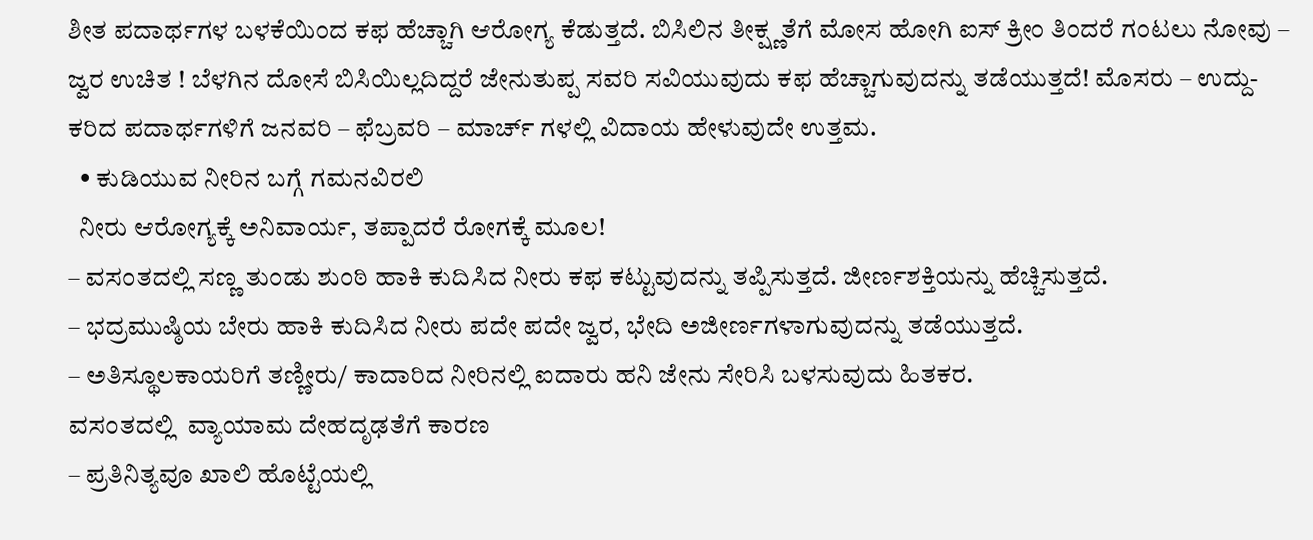ಶೀತ ಪದಾರ್ಥಗಳ ಬಳಕೆಯಿಂದ ಕಫ ಹೆಚ್ಚಾಗಿ ಆರೋಗ್ಯ ಕೆಡುತ್ತದೆ. ಬಿಸಿಲಿನ ತೀಕ್ಷ್ಣತೆಗೆ ಮೋಸ ಹೋಗಿ ಐಸ್ ಕ್ರೀಂ ತಿಂದರೆ ಗಂಟಲು ನೋವು – ಜ್ವರ ಉಚಿತ ! ಬೆಳಗಿನ ದೋಸೆ ಬಿಸಿಯಿಲ್ಲದಿದ್ದರೆ ಜೇನುತುಪ್ಪ ಸವರಿ ಸವಿಯುವುದು ಕಫ ಹೆಚ್ಚಾಗುವುದನ್ನು ತಡೆಯುತ್ತದೆ! ಮೊಸರು – ಉದ್ದು- ಕರಿದ ಪದಾರ್ಥಗಳಿಗೆ ಜನವರಿ – ಫೆಬ್ರವರಿ – ಮಾರ್ಚ್ ಗಳಲ್ಲಿ ವಿದಾಯ ಹೇಳುವುದೇ ಉತ್ತಮ.
  • ಕುಡಿಯುವ ನೀರಿನ ಬಗ್ಗೆ ಗಮನವಿರಲಿ
  ನೀರು ಆರೋಗ್ಯಕ್ಕೆ ಅನಿವಾರ್ಯ, ತಪ್ಪಾದರೆ ರೋಗಕ್ಕೆ ಮೂಲ!
– ವಸಂತದಲ್ಲಿ ಸಣ್ಣ ತುಂಡು ಶುಂಠಿ ಹಾಕಿ ಕುದಿಸಿದ ನೀರು ಕಫ ಕಟ್ಟುವುದನ್ನು ತಪ್ಪಿಸುತ್ತದೆ. ಜೀರ್ಣಶಕ್ತಿಯನ್ನು ಹೆಚ್ಚಿಸುತ್ತದೆ.
– ಭದ್ರಮುಷ್ಠಿಯ ಬೇರು ಹಾಕಿ ಕುದಿಸಿದ ನೀರು ಪದೇ ಪದೇ ಜ್ವರ, ಭೇದಿ ಅಜೀರ್ಣಗಳಾಗುವುದನ್ನು ತಡೆಯುತ್ತದೆ.
– ಅತಿಸ್ಥೂಲಕಾಯರಿಗೆ ತಣ್ಣೀರು/ ಕಾದಾರಿದ ನೀರಿನಲ್ಲಿ ಐದಾರು ಹನಿ ಜೇನು ಸೇರಿಸಿ ಬಳಸುವುದು ಹಿತಕರ.
ವಸಂತದಲ್ಲಿ  ವ್ಯಾಯಾಮ ದೇಹದೃಢತೆಗೆ ಕಾರಣ
– ಪ್ರತಿನಿತ್ಯವೂ ಖಾಲಿ ಹೊಟ್ಟೆಯಲ್ಲಿ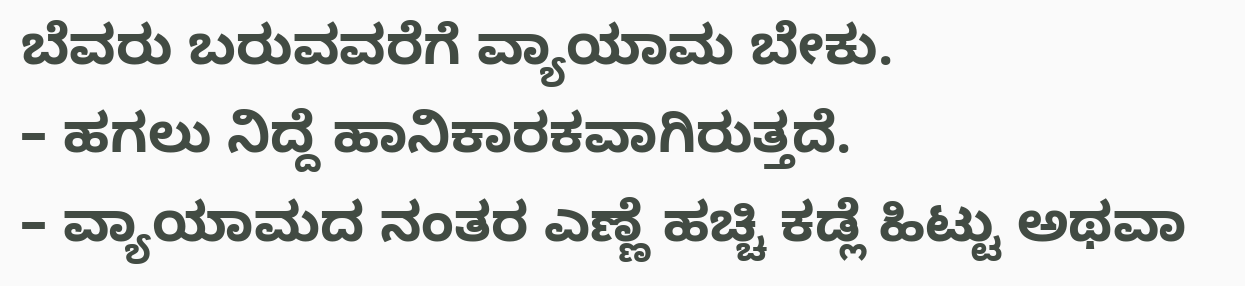ಬೆವರು ಬರುವವರೆಗೆ ವ್ಯಾಯಾಮ ಬೇಕು.
– ಹಗಲು ನಿದ್ದೆ ಹಾನಿಕಾರಕವಾಗಿರುತ್ತದೆ.
– ವ್ಯಾಯಾಮದ ನಂತರ ಎಣ್ಣೆ ಹಚ್ಚಿ ಕಡ್ಲೆ ಹಿಟ್ಟು ಅಥವಾ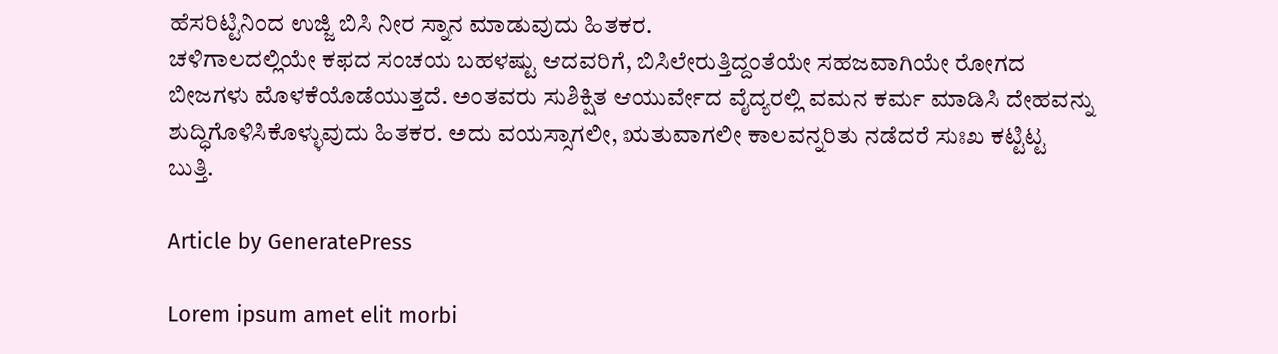ಹೆಸರಿಟ್ಟಿನಿಂದ ಉಜ್ಜಿ ಬಿಸಿ ನೀರ ಸ್ನಾನ ಮಾಡುವುದು ಹಿತಕರ.
ಚಳಿಗಾಲದಲ್ಲಿಯೇ ಕಫದ ಸಂಚಯ ಬಹಳಷ್ಟು ಆದವರಿಗೆ, ಬಿಸಿಲೇರುತ್ತಿದ್ದಂತೆಯೇ ಸಹಜವಾಗಿಯೇ ರೋಗದ ಬೀಜಗಳು ಮೊಳಕೆಯೊಡೆಯುತ್ತದೆ. ಅಂತವರು ಸುಶಿಕ್ಷಿತ ಆಯುರ್ವೇದ ವೈದ್ಯರಲ್ಲಿ ವಮನ ಕರ್ಮ ಮಾಡಿಸಿ ದೇಹವನ್ನು ಶುದ್ಧಿಗೊಳಿಸಿಕೊಳ್ಳುವುದು ಹಿತಕರ. ಅದು ವಯಸ್ಸಾಗಲೀ, ಋತುವಾಗಲೀ ಕಾಲವನ್ನರಿತು ನಡೆದರೆ ಸುಃಖ ಕಟ್ಟಿಟ್ಟ ಬುತ್ತಿ.

Article by GeneratePress

Lorem ipsum amet elit morbi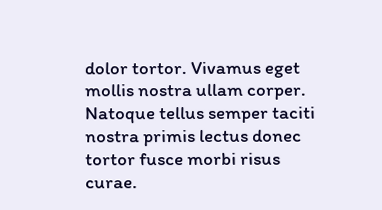dolor tortor. Vivamus eget mollis nostra ullam corper. Natoque tellus semper taciti nostra primis lectus donec tortor fusce morbi risus curae.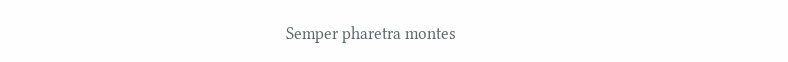Semper pharetra montes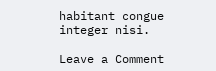habitant congue integer nisi.

Leave a Comment